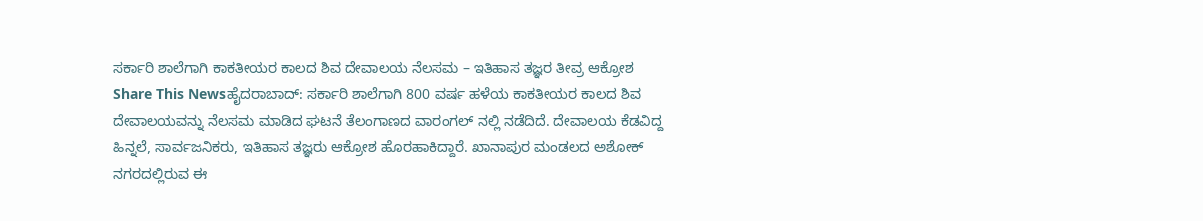ಸರ್ಕಾರಿ ಶಾಲೆಗಾಗಿ ಕಾಕತೀಯರ ಕಾಲದ ಶಿವ ದೇವಾಲಯ ನೆಲಸಮ – ಇತಿಹಾಸ ತಜ್ಞರ ತೀವ್ರ ಆಕ್ರೋಶ
Share This Newsಹೈದರಾಬಾದ್: ಸರ್ಕಾರಿ ಶಾಲೆಗಾಗಿ 800 ವರ್ಷ ಹಳೆಯ ಕಾಕತೀಯರ ಕಾಲದ ಶಿವ ದೇವಾಲಯವನ್ನು ನೆಲಸಮ ಮಾಡಿದ ಘಟನೆ ತೆಲಂಗಾಣದ ವಾರಂಗಲ್ ನಲ್ಲಿ ನಡೆದಿದೆ. ದೇವಾಲಯ ಕೆಡವಿದ್ದ ಹಿನ್ನಲೆ, ಸಾರ್ವಜನಿಕರು, ಇತಿಹಾಸ ತಜ್ಞರು ಆಕ್ರೋಶ ಹೊರಹಾಕಿದ್ದಾರೆ. ಖಾನಾಪುರ ಮಂಡಲದ ಅಶೋಕ್ ನಗರದಲ್ಲಿರುವ ಈ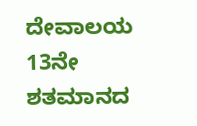ದೇವಾಲಯ 13ನೇ ಶತಮಾನದ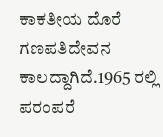ಕಾಕತೀಯ ದೊರೆ ಗಣಪತಿದೇವನ ಕಾಲದ್ದಾಗಿದೆ.1965 ರಲ್ಲಿ ಪರಂಪರೆ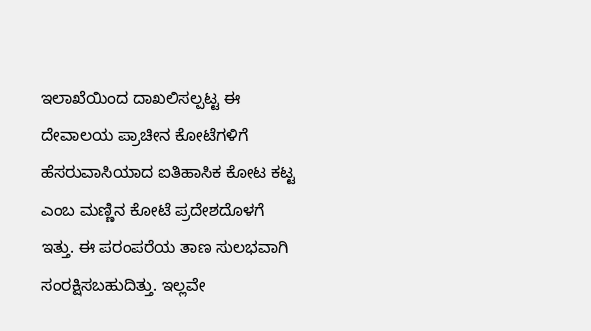ಇಲಾಖೆಯಿಂದ ದಾಖಲಿಸಲ್ಪಟ್ಟ ಈ ದೇವಾಲಯ ಪ್ರಾಚೀನ ಕೋಟೆಗಳಿಗೆ ಹೆಸರುವಾಸಿಯಾದ ಐತಿಹಾಸಿಕ ಕೋಟ ಕಟ್ಟ ಎಂಬ ಮಣ್ಣಿನ ಕೋಟೆ ಪ್ರದೇಶದೊಳಗೆ ಇತ್ತು. ಈ ಪರಂಪರೆಯ ತಾಣ ಸುಲಭವಾಗಿ ಸಂರಕ್ಷಿಸಬಹುದಿತ್ತು. ಇಲ್ಲವೇ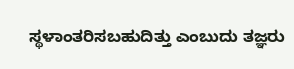ಸ್ಥಳಾಂತರಿಸಬಹುದಿತ್ತು ಎಂಬುದು ತಜ್ಞರು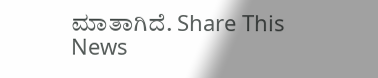ಮಾತಾಗಿದೆ. Share This News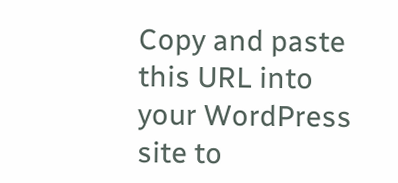Copy and paste this URL into your WordPress site to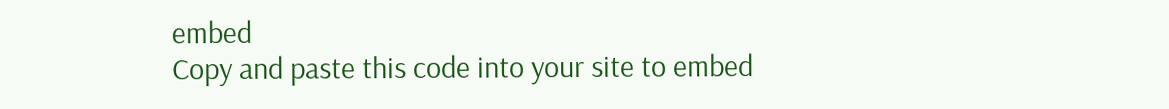embed
Copy and paste this code into your site to embed